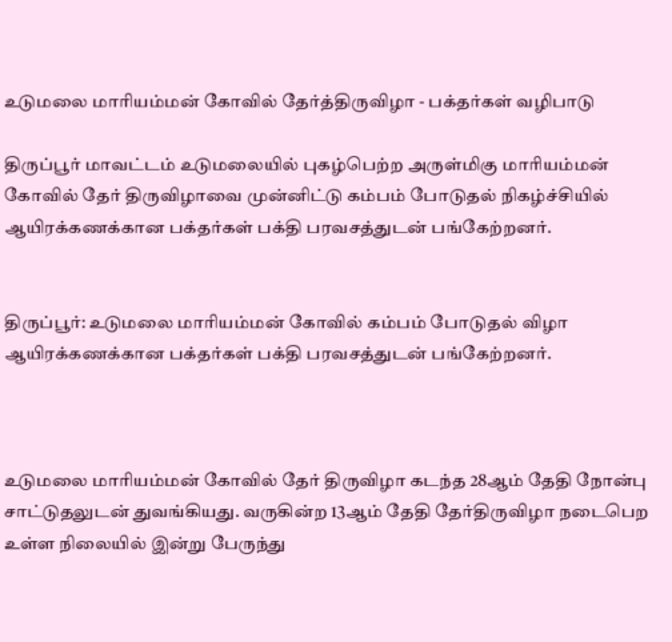உடுமலை மாரியம்மன் கோவில் தேர்த்திருவிழா - பக்தர்கள் வழிபாடு

திருப்பூர் மாவட்டம் உடுமலையில் புகழ்பெற்ற அருள்மிகு மாரியம்மன் கோவில் தேர் திருவிழாவை முன்னிட்டு கம்பம் போடுதல் நிகழ்ச்சியில் ஆயிரக்கணக்கான பக்தர்கள் பக்தி பரவசத்துடன் பங்கேற்றனர்.


திருப்பூர்: உடுமலை மாரியம்மன் கோவில் கம்பம் போடுதல் விழா ஆயிரக்கணக்கான பக்தர்கள் பக்தி பரவசத்துடன் பங்கேற்றனர்.



உடுமலை மாரியம்மன் கோவில் தேர் திருவிழா கடந்த 28ஆம் தேதி நோன்பு சாட்டுதலுடன் துவங்கியது. வருகின்ற 13ஆம் தேதி தேர்திருவிழா நடைபெற உள்ள நிலையில் இன்று பேருந்து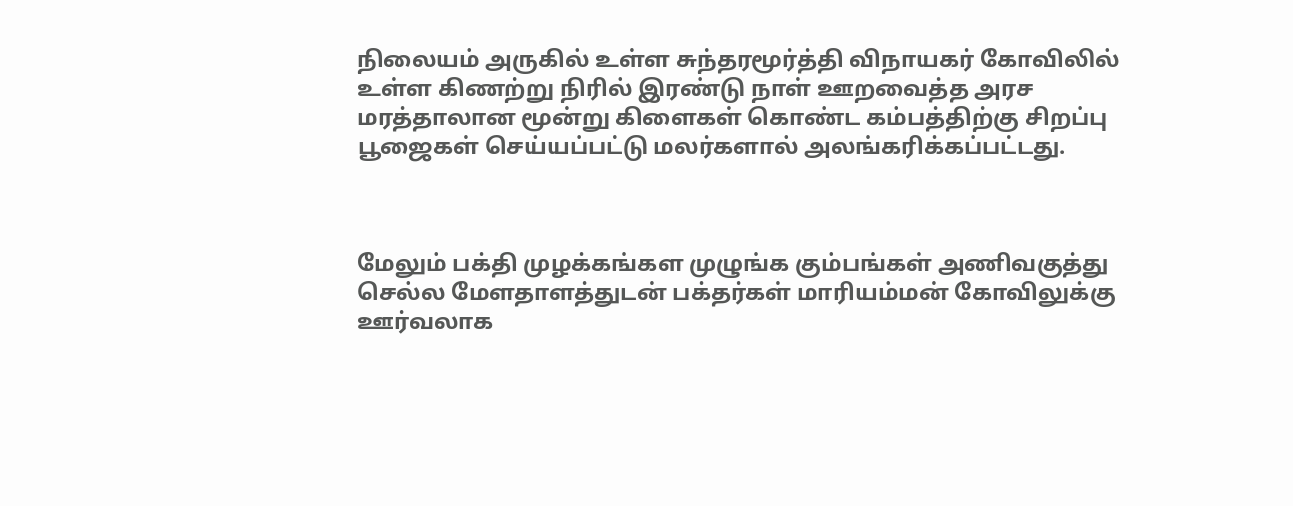நிலையம் அருகில் உள்ள சுந்தரமூர்த்தி விநாயகர் கோவிலில் உள்ள கிணற்று நிரில் இரண்டு நாள் ஊறவைத்த அரச மரத்தாலான மூன்று கிளைகள் கொண்ட கம்பத்திற்கு சிறப்பு பூஜைகள் செய்யப்பட்டு மலர்களால் அலங்கரிக்கப்பட்டது.



மேலும் பக்தி முழக்கங்கள முழுங்க கும்பங்கள் அணிவகுத்து செல்ல மேளதாளத்துடன் பக்தர்கள் மாரியம்மன் கோவிலுக்கு ஊர்வலாக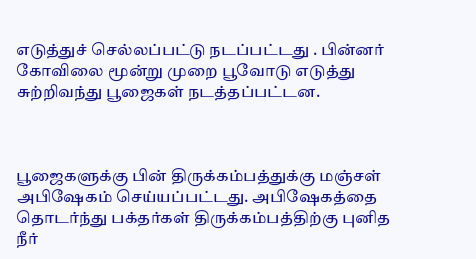எடுத்துச் செல்லப்பட்டு நடப்பட்டது . பின்னர் கோவிலை மூன்று முறை பூவோடு எடுத்து சுற்றிவந்து பூஜைகள் நடத்தப்பட்டன.



பூஜைகளுக்கு பின் திருக்கம்பத்துக்கு மஞ்சள் அபிஷேகம் செய்யப்பட்டது. அபிஷேகத்தை தொடர்ந்து பக்தர்கள் திருக்கம்பத்திற்கு புனித நீர்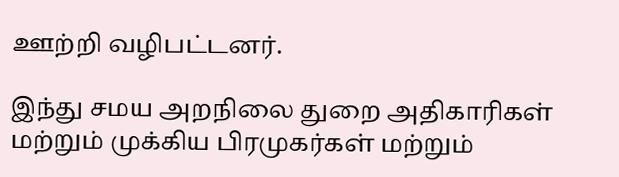ஊற்றி வழிபட்டனர்.

இந்து சமய அறநிலை துறை அதிகாரிகள் மற்றும் முக்கிய பிரமுகர்கள் மற்றும்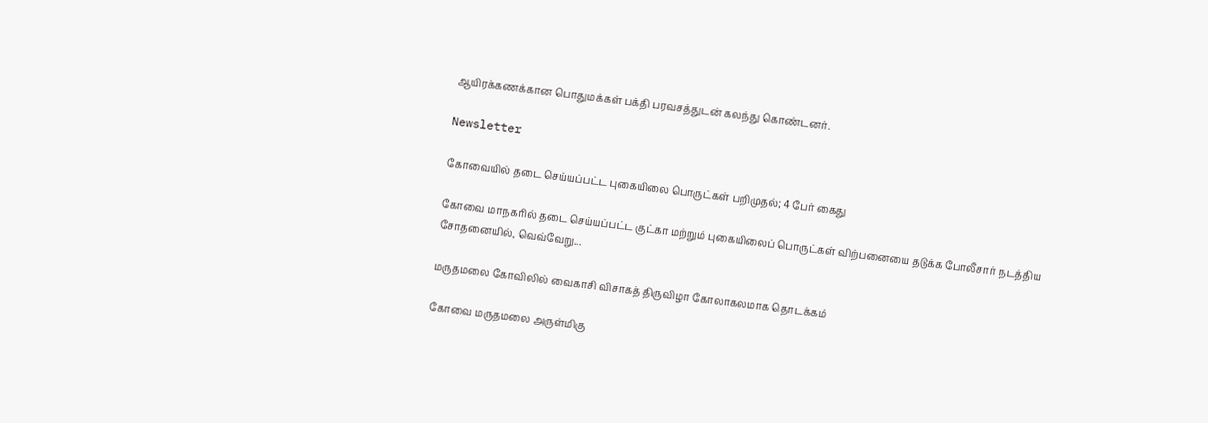ஆயிரக்கணக்கான பொதுமக்கள் பக்தி பரவசத்துடன் கலந்து கொண்டனர்.

Newsletter

கோவையில் தடை செய்யப்பட்ட புகையிலை பொருட்கள் பறிமுதல்; 4 பேர் கைது

கோவை மாநகரில் தடை செய்யப்பட்ட குட்கா மற்றும் புகையிலைப் பொருட்கள் விற்பனையை தடுக்க போலீசார் நடத்திய சோதனையில், வெவ்வேறு...

மருதமலை கோவிலில் வைகாசி விசாகத் திருவிழா கோலாகலமாக தொடக்கம்

கோவை மருதமலை அருள்மிகு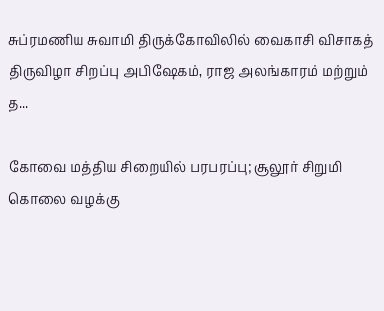சுப்ரமணிய சுவாமி திருக்கோவிலில் வைகாசி விசாகத் திருவிழா சிறப்பு அபிஷேகம், ராஜ அலங்காரம் மற்றும் த...

கோவை மத்திய சிறையில் பரபரப்பு; சூலூர் சிறுமி கொலை வழக்கு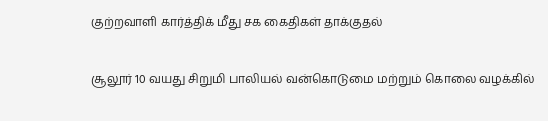குற்றவாளி கார்த்திக் மீது சக கைதிகள் தாக்குதல்

சூலூர் 10 வயது சிறுமி பாலியல் வன்கொடுமை மற்றும் கொலை வழக்கில்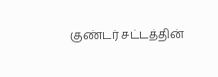குண்டர் சட்டத்தின்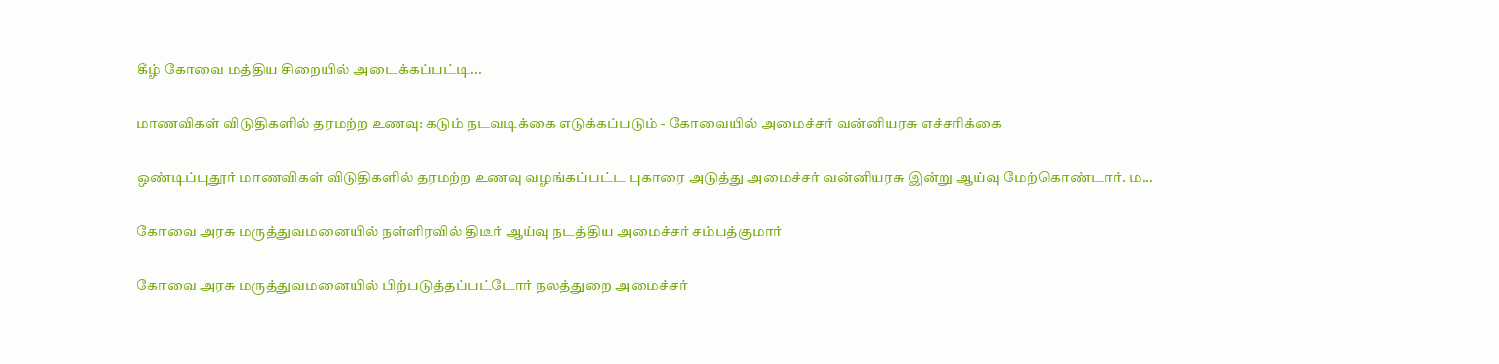கீழ் கோவை மத்திய சிறையில் அடைக்கப்பட்டி...

மாணவிகள் விடுதிகளில் தரமற்ற உணவு: கடும் நடவடிக்கை எடுக்கப்படும் - கோவையில் அமைச்சர் வன்னியரசு எச்சரிக்கை

ஒண்டிப்புதூர் மாணவிகள் விடுதிகளில் தரமற்ற உணவு வழங்கப்பட்ட புகாரை அடுத்து அமைச்சர் வன்னியரசு இன்று ஆய்வு மேற்கொண்டார். ம...

கோவை அரசு மருத்துவமனையில் நள்ளிரவில் திடீர் ஆய்வு நடத்திய அமைச்சர் சம்பத்குமார்

கோவை அரசு மருத்துவமனையில் பிற்படுத்தப்பட்டோர் நலத்துறை அமைச்சர்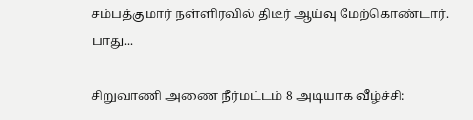சம்பத்குமார் நள்ளிரவில் திடீர் ஆய்வு மேற்கொண்டார். பாது...

சிறுவாணி அணை நீர்மட்டம் 8 அடியாக வீழ்ச்சி: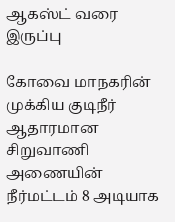ஆகஸ்ட் வரை இருப்பு

கோவை மாநகரின் முக்கிய குடிநீர் ஆதாரமான சிறுவாணி அணையின் நீர்மட்டம் 8 அடியாக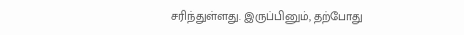சரிந்துள்ளது. இருப்பினும், தற்போது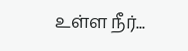உள்ள நீர்...